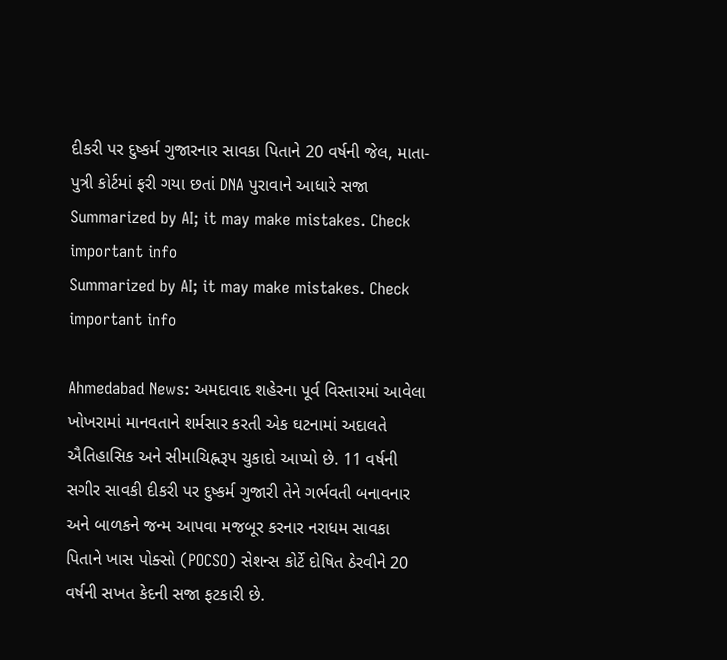દીકરી પર દુષ્કર્મ ગુજારનાર સાવકા પિતાને 20 વર્ષની જેલ, માતા-પુત્રી કોર્ટમાં ફરી ગયા છતાં DNA પુરાવાને આધારે સજા
Summarized by AI; it may make mistakes. Check important info
Summarized by AI; it may make mistakes. Check important info

Ahmedabad News: અમદાવાદ શહેરના પૂર્વ વિસ્તારમાં આવેલા ખોખરામાં માનવતાને શર્મસાર કરતી એક ઘટનામાં અદાલતે ઐતિહાસિક અને સીમાચિહ્નરૂપ ચુકાદો આપ્યો છે. 11 વર્ષની સગીર સાવકી દીકરી પર દુષ્કર્મ ગુજારી તેને ગર્ભવતી બનાવનાર અને બાળકને જન્મ આપવા મજબૂર કરનાર નરાધમ સાવકા પિતાને ખાસ પોક્સો (POCSO) સેશન્સ કોર્ટે દોષિત ઠેરવીને 20 વર્ષની સખત કેદની સજા ફટકારી છે.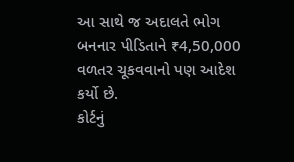આ સાથે જ અદાલતે ભોગ બનનાર પીડિતાને ₹4,50,000 વળતર ચૂકવવાનો પણ આદેશ કર્યો છે.
કોર્ટનું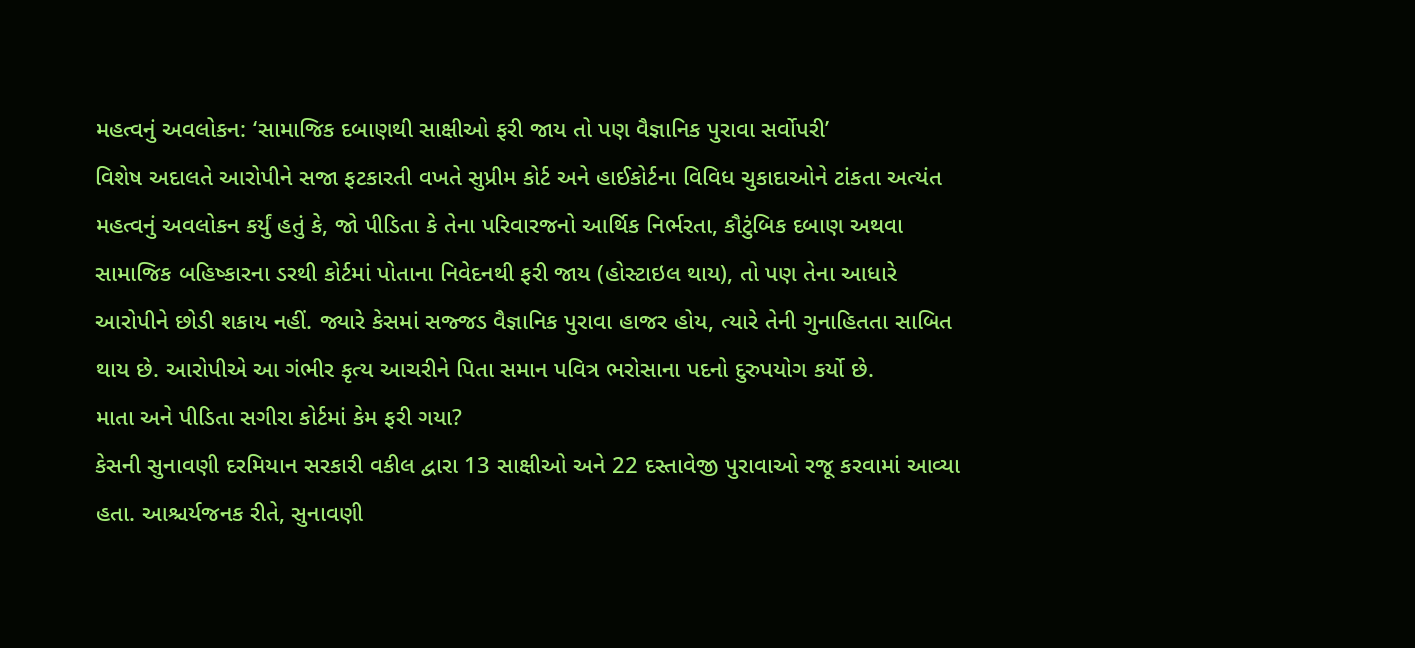મહત્વનું અવલોકન: ‘સામાજિક દબાણથી સાક્ષીઓ ફરી જાય તો પણ વૈજ્ઞાનિક પુરાવા સર્વોપરી’
વિશેષ અદાલતે આરોપીને સજા ફટકારતી વખતે સુપ્રીમ કોર્ટ અને હાઈકોર્ટના વિવિધ ચુકાદાઓને ટાંકતા અત્યંત મહત્વનું અવલોકન કર્યું હતું કે, જો પીડિતા કે તેના પરિવારજનો આર્થિક નિર્ભરતા, કૌટુંબિક દબાણ અથવા સામાજિક બહિષ્કારના ડરથી કોર્ટમાં પોતાના નિવેદનથી ફરી જાય (હોસ્ટાઇલ થાય), તો પણ તેના આધારે આરોપીને છોડી શકાય નહીં. જ્યારે કેસમાં સજ્જડ વૈજ્ઞાનિક પુરાવા હાજર હોય, ત્યારે તેની ગુનાહિતતા સાબિત થાય છે. આરોપીએ આ ગંભીર કૃત્ય આચરીને પિતા સમાન પવિત્ર ભરોસાના પદનો દુરુપયોગ કર્યો છે.
માતા અને પીડિતા સગીરા કોર્ટમાં કેમ ફરી ગયા?
કેસની સુનાવણી દરમિયાન સરકારી વકીલ દ્વારા 13 સાક્ષીઓ અને 22 દસ્તાવેજી પુરાવાઓ રજૂ કરવામાં આવ્યા હતા. આશ્ચર્યજનક રીતે, સુનાવણી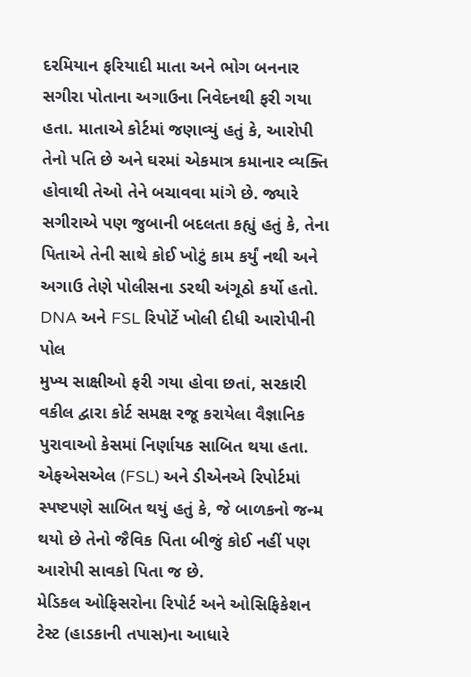દરમિયાન ફરિયાદી માતા અને ભોગ બનનાર સગીરા પોતાના અગાઉના નિવેદનથી ફરી ગયા હતા. માતાએ કોર્ટમાં જણાવ્યું હતું કે, આરોપી તેનો પતિ છે અને ઘરમાં એકમાત્ર કમાનાર વ્યક્તિ હોવાથી તેઓ તેને બચાવવા માંગે છે. જ્યારે સગીરાએ પણ જુબાની બદલતા કહ્યું હતું કે, તેના પિતાએ તેની સાથે કોઈ ખોટું કામ કર્યું નથી અને અગાઉ તેણે પોલીસના ડરથી અંગૂઠો કર્યો હતો.
DNA અને FSL રિપોર્ટે ખોલી દીધી આરોપીની પોલ
મુખ્ય સાક્ષીઓ ફરી ગયા હોવા છતાં, સરકારી વકીલ દ્વારા કોર્ટ સમક્ષ રજૂ કરાયેલા વૈજ્ઞાનિક પુરાવાઓ કેસમાં નિર્ણાયક સાબિત થયા હતા. એફએસએલ (FSL) અને ડીએનએ રિપોર્ટમાં સ્પષ્ટપણે સાબિત થયું હતું કે, જે બાળકનો જન્મ થયો છે તેનો જૈવિક પિતા બીજું કોઈ નહીં પણ આરોપી સાવકો પિતા જ છે.
મેડિકલ ઓફિસરોના રિપોર્ટ અને ઓસિફિકેશન ટેસ્ટ (હાડકાની તપાસ)ના આધારે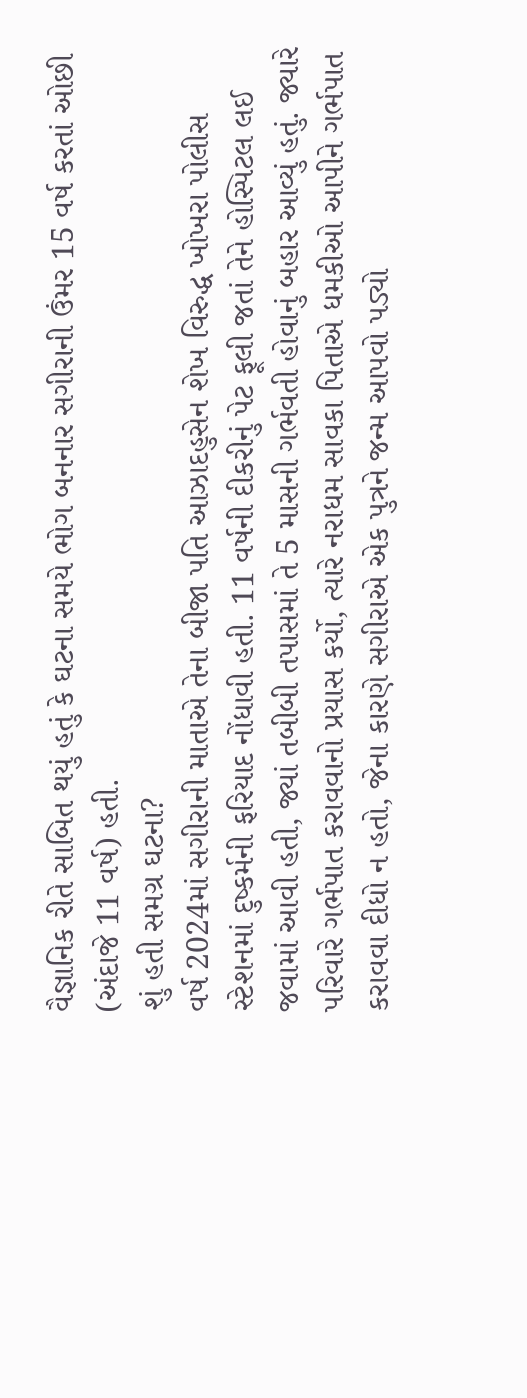વૈજ્ઞાનિક રીતે સાબિત થયું હતું કે ઘટના સમયે ભોગ બનનાર સગીરાની ઉંમર 15 વર્ષ કરતાં ઓછી (અંદાજે 11 વર્ષ) હતી.
શું હતી સમગ્ર ઘટના?
વર્ષ 2024માં સગીરાની માતાએ તેના બીજા પતિ આઝાદહુસેન શેખ વિરુદ્ધ ખોખરા પોલીસ સ્ટેશનમાં દુષ્કર્મની ફરિયાદ નોંધાવી હતી. 11 વર્ષની દીકરીનું પેટ ફૂલી જતાં તેને હોસ્પિટલ લઈ જવામાં આવી હતી, જ્યાં તબીબી તપાસમાં તે 5 માસની ગર્ભવતી હોવાનું બહાર આવ્યું હતું. જ્યારે પરિવારે ગર્ભપાત કરાવવાનો પ્રયાસ કર્યો, ત્યારે નરાધમ સાવકા પિતાએ ધમકીઓ આપીને ગર્ભપાત કરાવવા દીધો ન હતો, જેના કારણે સગીરાએ એક પુત્રને જન્મ આપવો પડ્યો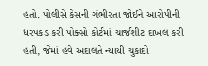હતો. પોલીસે કેસની ગંભીરતા જોઈને આરોપીની ધરપકડ કરી પોક્સો કોર્ટમાં ચાર્જશીટ દાખલ કરી હતી, જેમાં હવે અદાલતે ન્યાયી ચુકાદો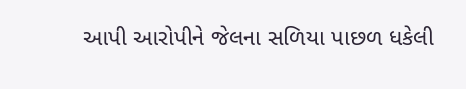આપી આરોપીને જેલના સળિયા પાછળ ધકેલી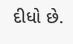દીધો છે.